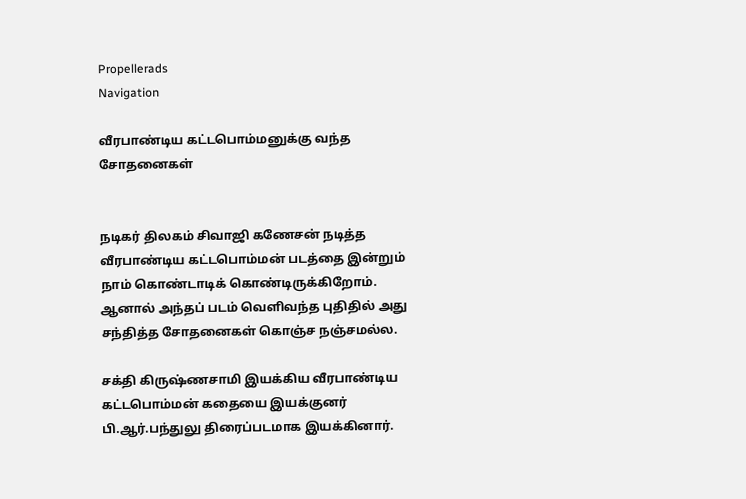Propellerads
Navigation

வீரபாண்டிய கட்டபொம்மனுக்கு வந்த சோதனைகள்


நடிகர் திலகம் சிவாஜி கணேசன் நடித்த வீரபாண்டிய கட்டபொம்மன் படத்தை இன்றும் நாம் கொண்டாடிக் கொண்டிருக்கிறோம். ஆனால் அந்தப் படம் வெளிவந்த புதிதில் அது சந்தித்த சோதனைகள் கொஞ்ச நஞ்சமல்ல.

சக்தி கிருஷ்ணசாமி இயக்கிய வீரபாண்டிய கட்டபொம்மன் கதையை இயக்குனர் பி.ஆர்.பந்துலு திரைப்படமாக இயக்கினார்.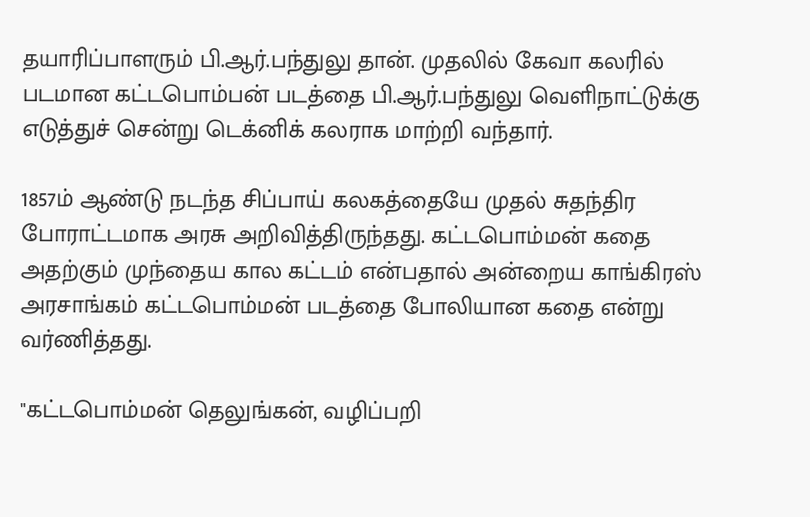தயாரிப்பாளரும் பி.ஆர்.பந்துலு தான். முதலில் கேவா கலரில் படமான கட்டபொம்பன் படத்தை பி.ஆர்.பந்துலு வெளிநாட்டுக்கு எடுத்துச் சென்று டெக்னிக் கலராக மாற்றி வந்தார்.

1857ம் ஆண்டு நடந்த சிப்பாய் கலகத்தையே முதல் சுதந்திர போராட்டமாக அரசு அறிவித்திருந்தது. கட்டபொம்மன் கதை அதற்கும் முந்தைய கால கட்டம் என்பதால் அன்றைய காங்கிரஸ் அரசாங்கம் கட்டபொம்மன் படத்தை போலியான கதை என்று வர்ணித்தது.

"கட்டபொம்மன் தெலுங்கன், வழிப்பறி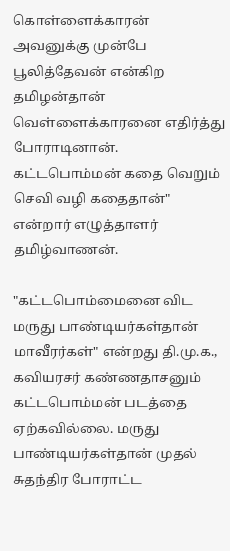கொள்ளைக்காரன் அவனுக்கு முன்பே பூலித்தேவன் என்கிற தமிழன்தான் வெள்ளைக்காரனை எதிர்த்து போராடினான். கட்டபொம்மன் கதை வெறும் செவி வழி கதைதான்" என்றார் எழுத்தாளர் தமிழ்வாணன்.

"கட்டபொம்மைனை விட மருது பாண்டியர்கள்தான் மாவீரர்கள்" என்றது தி.மு.க., கவியரசர் கண்ணதாசனும் கட்டபொம்மன் படத்தை ஏற்கவில்லை. மருது பாண்டியர்கள்தான் முதல் சுதந்திர போராட்ட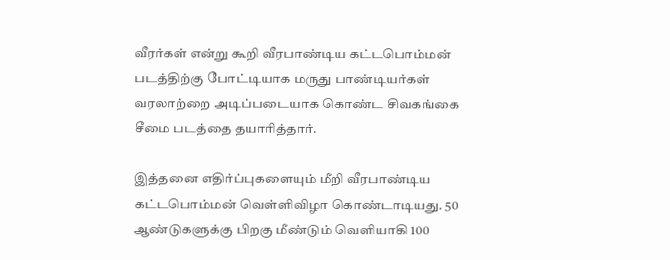வீரர்கள் என்று கூறி வீரபாண்டிய கட்டபொம்மன் படத்திற்கு போட்டியாக மருது பாண்டியர்கள் வரலாற்றை அடிப்படையாக கொண்ட சிவகங்கை சீமை படத்தை தயாரித்தார்.

இத்தனை எதிர்ப்புகளையும் மீறி வீரபாண்டிய கட்டபொம்மன் வெள்ளிவிழா கொண்டாடியது. 50 ஆண்டுகளுக்கு பிறகு மீண்டும் வெளியாகி 100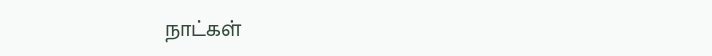நாட்கள்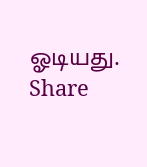ஓடியது.
Share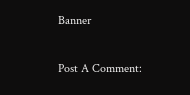Banner

Post A Comment: